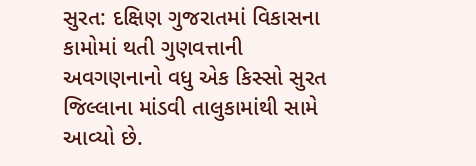સુરત: દક્ષિણ ગુજરાતમાં વિકાસના કામોમાં થતી ગુણવત્તાની અવગણનાનો વધુ એક કિસ્સો સુરત જિલ્લાના માંડવી તાલુકામાંથી સામે આવ્યો છે.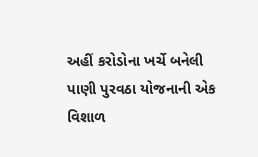અહીં કરોડોના ખર્ચે બનેલી પાણી પુરવઠા યોજનાની એક વિશાળ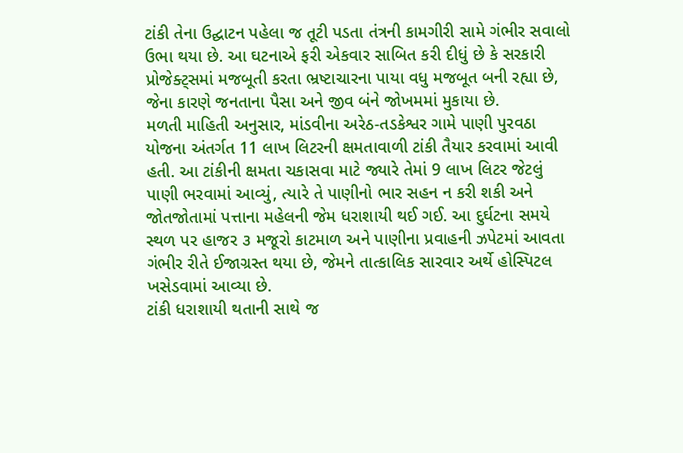ટાંકી તેના ઉદ્ઘાટન પહેલા જ તૂટી પડતા તંત્રની કામગીરી સામે ગંભીર સવાલો ઉભા થયા છે. આ ઘટનાએ ફરી એકવાર સાબિત કરી દીધું છે કે સરકારી પ્રોજેક્ટ્સમાં મજબૂતી કરતા ભ્રષ્ટાચારના પાયા વધુ મજબૂત બની રહ્યા છે, જેના કારણે જનતાના પૈસા અને જીવ બંને જોખમમાં મુકાયા છે.
મળતી માહિતી અનુસાર, માંડવીના અરેઠ-તડકેશ્વર ગામે પાણી પુરવઠા યોજના અંતર્ગત 11 લાખ લિટરની ક્ષમતાવાળી ટાંકી તૈયાર કરવામાં આવી હતી. આ ટાંકીની ક્ષમતા ચકાસવા માટે જ્યારે તેમાં 9 લાખ લિટર જેટલું પાણી ભરવામાં આવ્યું, ત્યારે તે પાણીનો ભાર સહન ન કરી શકી અને જોતજોતામાં પત્તાના મહેલની જેમ ધરાશાયી થઈ ગઈ. આ દુર્ઘટના સમયે સ્થળ પર હાજર ૩ મજૂરો કાટમાળ અને પાણીના પ્રવાહની ઝપેટમાં આવતા ગંભીર રીતે ઈજાગ્રસ્ત થયા છે, જેમને તાત્કાલિક સારવાર અર્થે હોસ્પિટલ ખસેડવામાં આવ્યા છે.
ટાંકી ધરાશાયી થતાની સાથે જ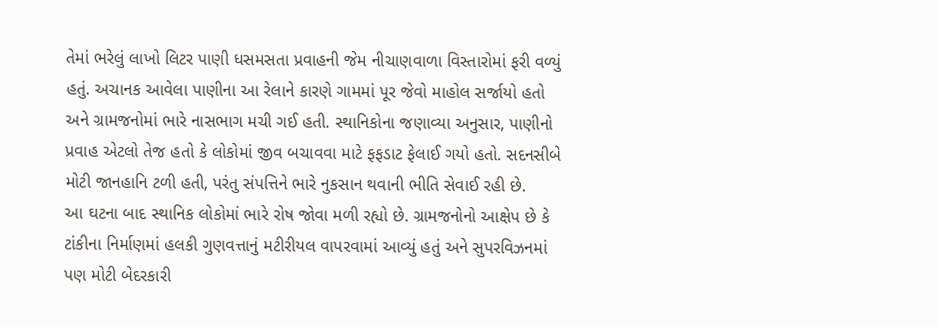તેમાં ભરેલું લાખો લિટર પાણી ધસમસતા પ્રવાહની જેમ નીચાણવાળા વિસ્તારોમાં ફરી વળ્યું હતું. અચાનક આવેલા પાણીના આ રેલાને કારણે ગામમાં પૂર જેવો માહોલ સર્જાયો હતો અને ગ્રામજનોમાં ભારે નાસભાગ મચી ગઈ હતી. સ્થાનિકોના જણાવ્યા અનુસાર, પાણીનો પ્રવાહ એટલો તેજ હતો કે લોકોમાં જીવ બચાવવા માટે ફફડાટ ફેલાઈ ગયો હતો. સદનસીબે મોટી જાનહાનિ ટળી હતી, પરંતુ સંપત્તિને ભારે નુકસાન થવાની ભીતિ સેવાઈ રહી છે.
આ ઘટના બાદ સ્થાનિક લોકોમાં ભારે રોષ જોવા મળી રહ્યો છે. ગ્રામજનોનો આક્ષેપ છે કે ટાંકીના નિર્માણમાં હલકી ગુણવત્તાનું મટીરીયલ વાપરવામાં આવ્યું હતું અને સુપરવિઝનમાં પણ મોટી બેદરકારી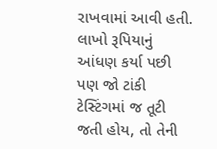રાખવામાં આવી હતી. લાખો રૂપિયાનું આંધણ કર્યા પછી પણ જો ટાંકી ટેસ્ટિંગમાં જ તૂટી જતી હોય, તો તેની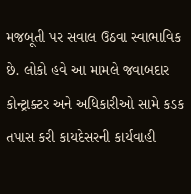મજબૂતી પર સવાલ ઉઠવા સ્વાભાવિક છે. લોકો હવે આ મામલે જવાબદાર કોન્ટ્રાક્ટર અને અધિકારીઓ સામે કડક તપાસ કરી કાયદેસરની કાર્યવાહી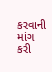કરવાની માંગ કરી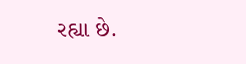રહ્યા છે.